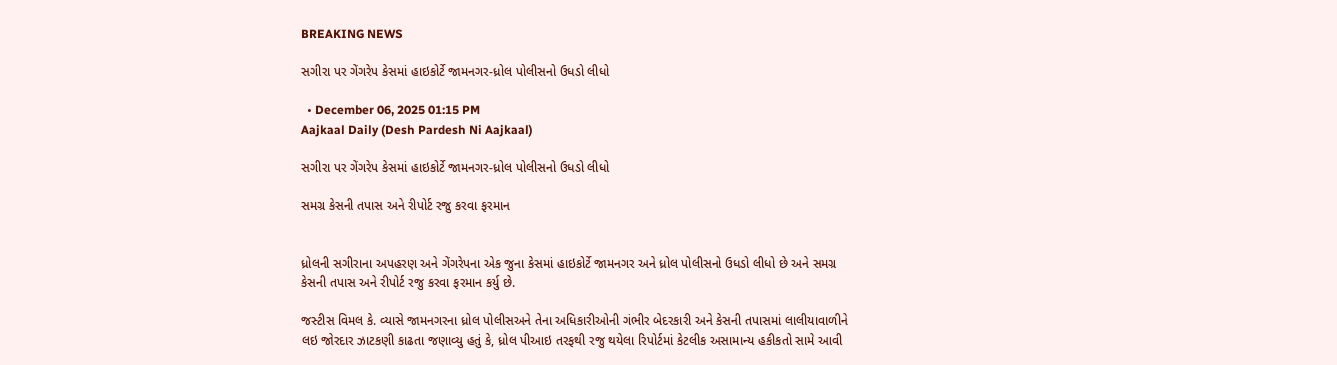BREAKING NEWS

સગીરા પર ગેંગરેપ કેસમાં હાઇકોર્ટે જામનગર-ધ્રોલ પોલીસનો ઉધડો લીધો

  • December 06, 2025 01:15 PM
Aajkaal Daily (Desh Pardesh Ni Aajkaal)

સગીરા પર ગેંગરેપ કેસમાં હાઇકોર્ટે જામનગર-ધ્રોલ પોલીસનો ઉધડો લીધો

સમગ્ર કેસની તપાસ અને રીપોર્ટ રજુ કરવા ફરમાન


ધ્રોલની સગીરાના અપહરણ અને ગેંગરેપના એક જુના કેસમાં હાઇકોર્ટે જામનગર અને ધ્રોલ પોલીસનો ઉધડો લીધો છે અને સમગ્ર કેસની તપાસ અને રીપોર્ટ રજુ કરવા ફરમાન કર્યુ છે.

જસ્ટીસ વિમલ કે. વ્યાસે જામનગરના ધ્રોલ પોલીસઅને તેના અધિકારીઓની ગંભીર બેદરકારી અને કેસની તપાસમાં લાલીયાવાળીને લઇ જોરદાર ઝાટકણી કાઢતા જણાવ્યુ હતું કે, ધ્રોલ પીઆઇ તરફથી રજુ થયેલા રિપોર્ટમાં કેટલીક અસામાન્ય હકીકતો સામે આવી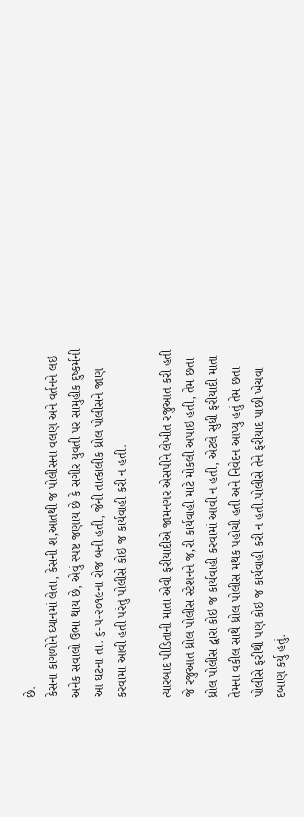છે.
કેસના કાગળોને ઘ્યાનમાં લેતા, કેસની શ‚આતથી જ પોલીસના વલણ અને વર્તનને લઇ અનેક સવાલો ઉભા થાય છે, એવું સ્પષ્ટ જણાય છે કે સગીર યુવતી પર સામુહીક દુષ્કર્મની આ ઘટના તા. ૬-૫-૨૦૧૯ના રોજ બની હતી, જેની તાત્કાલીક ધ્રોલ પોલીસને જાણ કરવામા આવી હતી પરંતુ પોલીસે કોઇ જ કાર્યવાહી કરી ન હતી.

ત્યારબાદ પીડિતાની માતા એવી ફરીયાદીએ જામનગર એસપીને લેખીત રજુઆત કરી હતી જે રજુઆત ધ્રોલ પોલીસ સ્ટેશનને જ‚રી કાર્યવાહી માટે મોકલી અપાઇ હતી, તેમ છતા ધ્રોલ પોલીસ દ્વારા કોઇ જ કાર્યવાહી કરવામાં આવી ન હતી, એટલે સુધી ફરીયાદી માતા તેમના વકીલ સાથે ધ્રોલ પોલીસ મથક પહોચી હતી અને નિવેદન આપ્યુ હતું તેમ છતા પોલીસે ફરીથી પણ કોઇ જ કાર્યવાહી કરી ન હતી.પોલીસે તેને ફરીયાદ પાછી ખેચવા દબાણ કર્યુ હતું.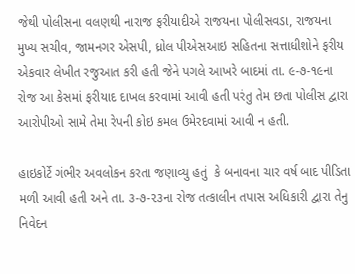જેથી પોલીસના વલણથી નારાજ ફરીયાદીએ રાજયના પોલીસવડા, રાજયના મુખ્ય સચીવ, જામનગર એસપી, ધ્રોલ પીએસઆઇ સહિતના સત્તાધીશોને ફરીય એકવાર લેખીત રજુઆત કરી હતી જેને પગલે આખરે બાદમાં તા. ૯-૭-૧૯ના રોજ આ કેસમાં ફરીયાદ દાખલ કરવામાં આવી હતી પરંતુ તેમ છતા પોલીસ દ્વારા આરોપીઓ સામે તેમા રેપની કોઇ કમલ ઉમેરદવામાં આવી ન હતી.

હાઇકોર્ટે ગંભીર અવલોકન કરતા જણાવ્યુ હતું  કે બનાવના ચાર વર્ષ બાદ પીડિતા મળી આવી હતી અને તા. ૩-૭-૨૩ના રોજ તત્કાલીન તપાસ અધિકારી દ્વારા તેનુ નિવેદન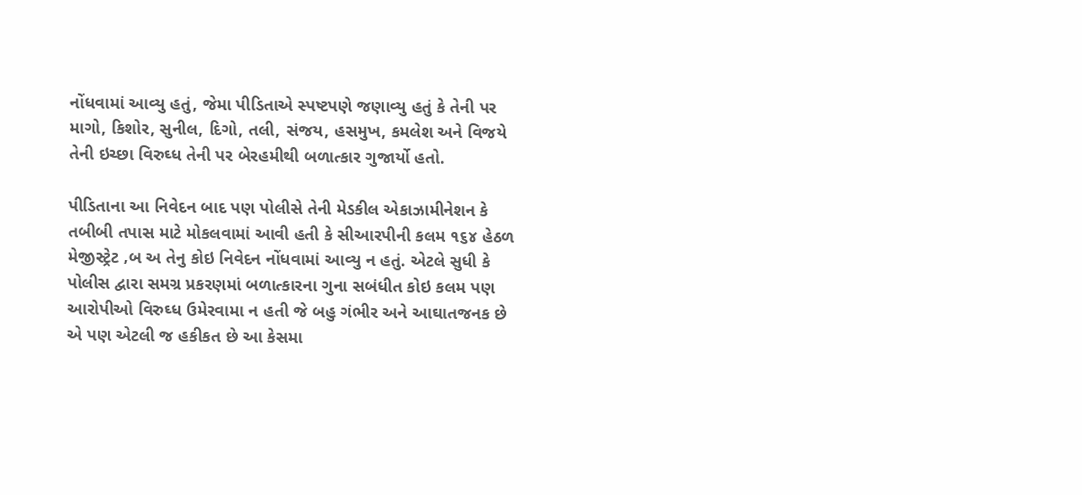નોંધવામાં આવ્યુ હતું, જેમા પીડિતાએ સ્પષ્ટપણે જણાવ્યુ હતું કે તેની પર માગો, કિશોર, સુનીલ, દિગો, તલી, સંજય, હસમુખ, કમલેશ અને વિજયે તેની ઇચ્છા વિરુઘ્ધ તેની પર બેરહમીથી બળાત્કાર ગુજાર્યો હતો.

પીડિતાના આ નિવેદન બાદ પણ પોલીસે તેની મેડકીલ એકાઝામીનેશન કે તબીબી તપાસ માટે મોકલવામાં આવી હતી કે સીઆરપીની કલમ ૧૬૪ હેઠળ મેજીસ્ટ્રેટ ‚બ અ તેનુ કોઇ નિવેદન નોંધવામાં આવ્યુ ન હતું. એટલે સુધી કે પોલીસ દ્વારા સમગ્ર પ્રકરણમાં બળાત્કારના ગુના સબંધીત કોઇ કલમ પણ આરોપીઓ વિરુઘ્ધ ઉમેરવામા ન હતી જે બહુ ગંભીર અને આઘાતજનક છે એ પણ એટલી જ હકીકત છે આ કેસમા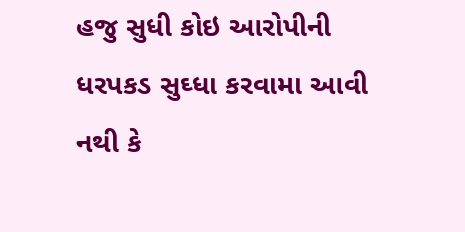હજુ સુધી કોઇ આરોપીની ધરપકડ સુઘ્ધા કરવામા આવી નથી કે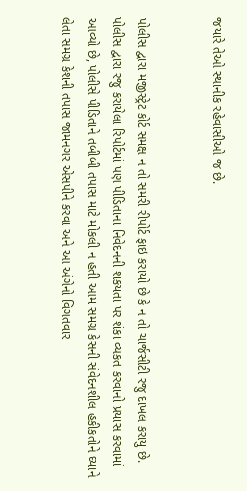જયારે તેઓ સ્થાનીક રહેવાસીઓ જ છે.


પોલીસ દ્વારા મજીસ્ટ્રેટ કોર્ટ સમક્ષ ન તો સમરી રીપોર્ટ ફાઇ કરાયો છે કે ન તો ચાર્જસીટી રજુ દાખલ કરાયુ છે. પોલીસ દ્વારા રજુ કરાયેલા રિપોર્ટમાં પણ પીડિતાના નિવેદનની શકયતા પર શંકા વ્યકત કરવાનો પ્રયાસ કરવામાં આવ્યો છે, પોલીસે પીડિતાને તબીબી તપાસ માટે મોકલી ન હતી આમ સમગ્ર કેસની સંવેદનશીલ હકીકતોને ઘ્યાને લેતા સમગ્ર કેશની તપાસ જામનગર એસપીને કરવા અને આ અંગેનો વિગતવાર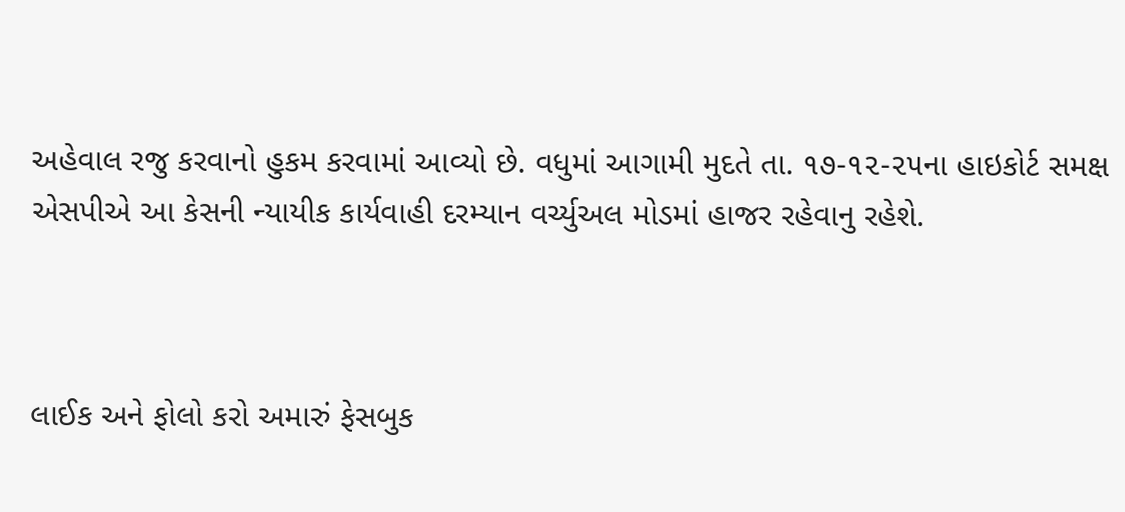અહેવાલ રજુ કરવાનો હુકમ કરવામાં આવ્યો છે. વધુમાં આગામી મુદતે તા. ૧૭-૧૨-૨૫ના હાઇકોર્ટ સમક્ષ એસપીએ આ કેસની ન્યાયીક કાર્યવાહી દરમ્યાન વર્ચ્યુઅલ મોડમાં હાજર રહેવાનુ રહેશે.



લાઈક અને ફોલો કરો અમારું ફેસબુક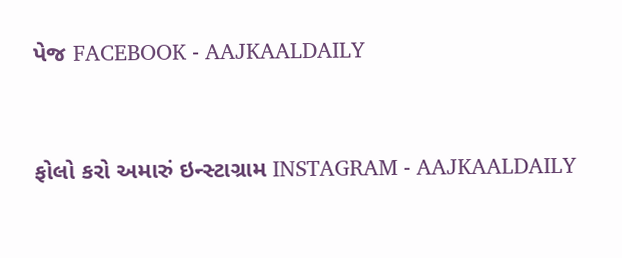પેજ FACEBOOK - AAJKAALDAILY


ફોલો કરો અમારું ઇન્સ્ટાગ્રામ INSTAGRAM - AAJKAALDAILY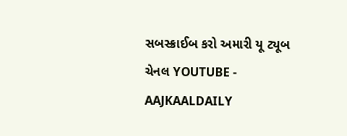સબસ્ક્રાઈબ કરો અમારી યૂ ટ્યૂબ ચેનલ YOUTUBE - AAJKAALDAILY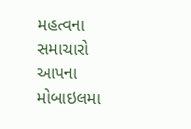મહત્વના સમાચારો આપના મોબાઇલમા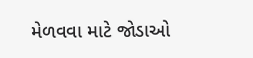મેળવવા માટે જોડાઓ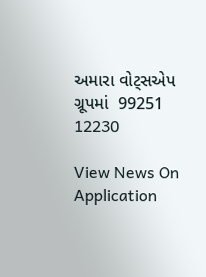અમારા વોટ્સએપ ગ્રૂપમાં  99251 12230

View News On Application